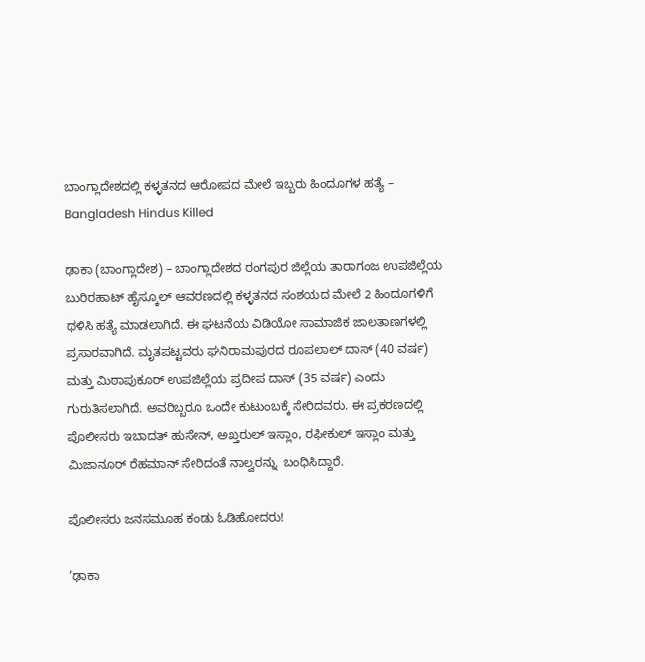ಬಾಂಗ್ಲಾದೇಶದಲ್ಲಿ ಕಳ್ಳತನದ ಆರೋಪದ ಮೇಲೆ ಇಬ್ಬರು ಹಿಂದೂಗಳ ಹತ್ಯೆ – Bangladesh Hindus Killed

ಢಾಕಾ (ಬಾಂಗ್ಲಾದೇಶ) – ಬಾಂಗ್ಲಾದೇಶದ ರಂಗಪುರ ಜಿಲ್ಲೆಯ ತಾರಾಗಂಜ ಉಪಜಿಲ್ಲೆಯ ಬುರಿರಹಾಟ್ ಹೈಸ್ಕೂಲ್ ಆವರಣದಲ್ಲಿ ಕಳ್ಳತನದ ಸಂಶಯದ ಮೇಲೆ 2 ಹಿಂದೂಗಳಿಗೆ ಥಳಿಸಿ ಹತ್ಯೆ ಮಾಡಲಾಗಿದೆ. ಈ ಘಟನೆಯ ವಿಡಿಯೋ ಸಾಮಾಜಿಕ ಜಾಲತಾಣಗಳಲ್ಲಿ ಪ್ರಸಾರವಾಗಿದೆ. ಮೃತಪಟ್ಟವರು ಘನಿರಾಮಪುರದ ರೂಪಲಾಲ್ ದಾಸ್ (40 ವರ್ಷ) ಮತ್ತು ಮಿಠಾಪುಕೂರ್ ಉಪಜಿಲ್ಲೆಯ ಪ್ರದೀಪ ದಾಸ್ (35 ವರ್ಷ) ಎಂದು ಗುರುತಿಸಲಾಗಿದೆ. ಅವರಿಬ್ಬರೂ ಒಂದೇ ಕುಟುಂಬಕ್ಕೆ ಸೇರಿದವರು. ಈ ಪ್ರಕರಣದಲ್ಲಿ ಪೊಲೀಸರು ಇಬಾದತ್ ಹುಸೇನ್, ಅಖ್ತರುಲ್ ಇಸ್ಲಾಂ, ರಫೀಕುಲ್ ಇಸ್ಲಾಂ ಮತ್ತು ಮಿಜಾನೂರ್ ರೆಹಮಾನ್ ಸೇರಿದಂತೆ ನಾಲ್ವರನ್ನು  ಬಂಧಿಸಿದ್ದಾರೆ.

ಪೊಲೀಸರು ಜನಸಮೂಹ ಕಂಡು ಓಡಿಹೋದರು!

‘ಢಾಕಾ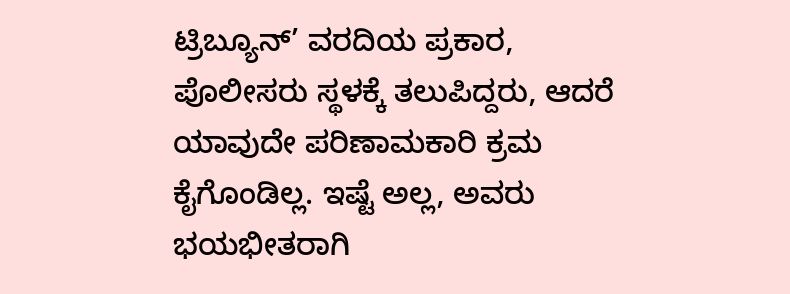ಟ್ರಿಬ್ಯೂನ್’ ವರದಿಯ ಪ್ರಕಾರ, ಪೊಲೀಸರು ಸ್ಥಳಕ್ಕೆ ತಲುಪಿದ್ದರು, ಆದರೆ ಯಾವುದೇ ಪರಿಣಾಮಕಾರಿ ಕ್ರಮ ಕೈಗೊಂಡಿಲ್ಲ. ಇಷ್ಟೆ ಅಲ್ಲ, ಅವರು ಭಯಭೀತರಾಗಿ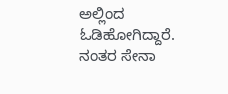ಅಲ್ಲಿಂದ ಓಡಿಹೋಗಿದ್ದಾರೆ. ನಂತರ ಸೇನಾ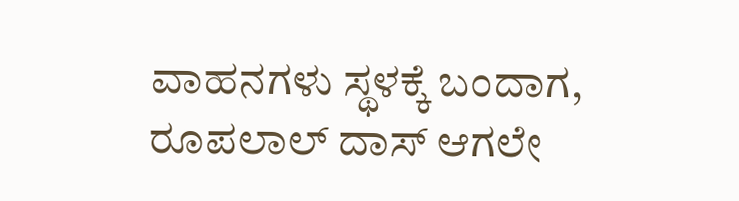ವಾಹನಗಳು ಸ್ಥಳಕ್ಕೆ ಬಂದಾಗ, ರೂಪಲಾಲ್ ದಾಸ್ ಆಗಲೇ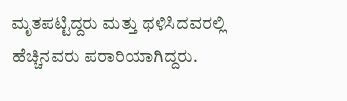ಮೃತಪಟ್ಟಿದ್ದರು ಮತ್ತು ಥಳಿಸಿದವರಲ್ಲಿ ಹೆಚ್ಚಿನವರು ಪರಾರಿಯಾಗಿದ್ದರು.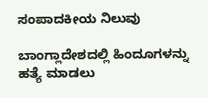ಸಂಪಾದಕೀಯ ನಿಲುವು

ಬಾಂಗ್ಲಾದೇಶದಲ್ಲಿ ಹಿಂದೂಗಳನ್ನು ಹತ್ಯೆ ಮಾಡಲು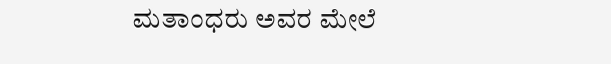ಮತಾಂಧರು ಅವರ ಮೇಲೆ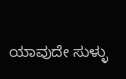ಯಾವುದೇ ಸುಳ್ಳು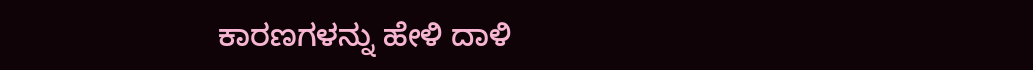ಕಾರಣಗಳನ್ನು ಹೇಳಿ ದಾಳಿ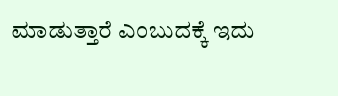ಮಾಡುತ್ತಾರೆ ಎಂಬುದಕ್ಕೆ ಇದು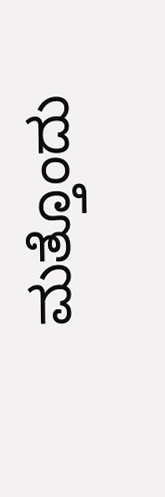ಮತ್ತೊಂದು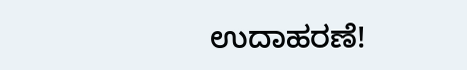ಉದಾಹರಣೆ!